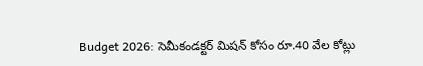Budget 2026: సెమీకండక్టర్ మిషన్ కోసం రూ.40 వేల కోట్లు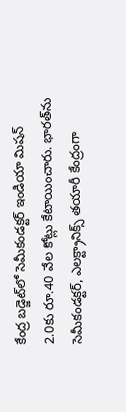కేంద్ర బడ్జెట్‌లో సెమీకండక్టర్ ఇండియా మిషన్ 2.0కు రూ.40 వేల కోట్లు కేటాయించారు. భారత్‌ను సెమీకండక్టర్, ఎలక్ట్రానిక్స్ తయారీ కేంద్రంగా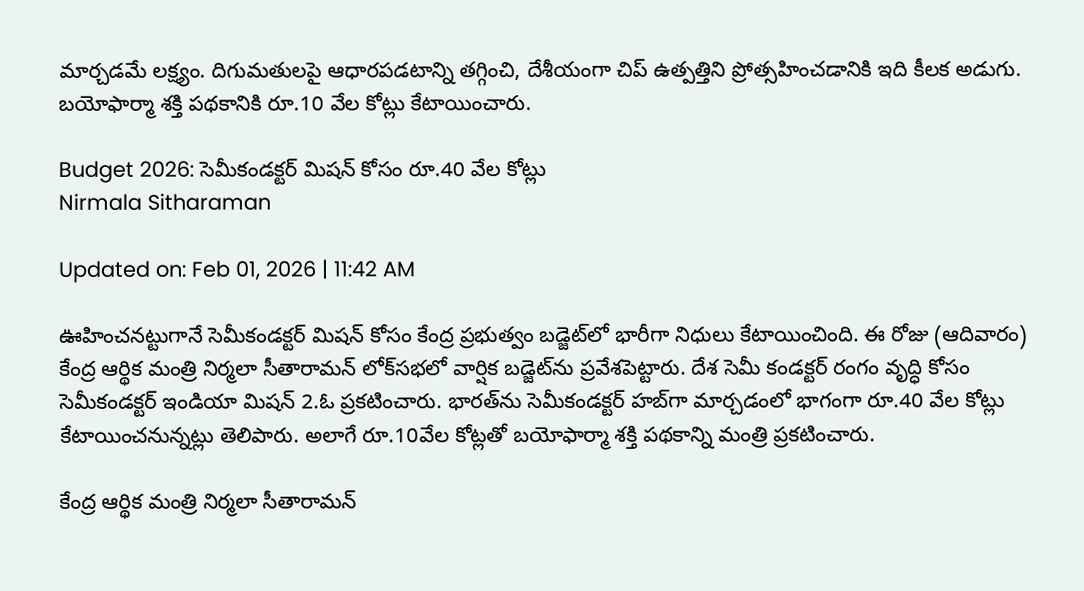మార్చడమే లక్ష్యం. దిగుమతులపై ఆధారపడటాన్ని తగ్గించి, దేశీయంగా చిప్ ఉత్పత్తిని ప్రోత్సహించడానికి ఇది కీలక అడుగు. బయోఫార్మా శక్తి పథకానికి రూ.10 వేల కోట్లు కేటాయించారు.

Budget 2026: సెమీకండక్టర్ మిషన్ కోసం రూ.40 వేల కోట్లు
Nirmala Sitharaman

Updated on: Feb 01, 2026 | 11:42 AM

ఊహించనట్టుగానే సెమీకండక్టర్‌ మిషన్‌ కోసం కేంద్ర ప్రభుత్వం బడ్జెట్‌లో భారీగా నిధులు కేటాయించింది. ఈ రోజు (ఆదివారం) కేంద్ర ఆర్థిక మంత్రి నిర్మలా సీతారామన్‌ లోక్‌సభలో వార్షిక బడ్జెట్‌ను ప్రవేశపెట్టారు. దేశ సెమీ కండక్టర్‌ రంగం వృద్ధి కోసం సెమీకండక్టర్‌ ఇండియా మిషన్‌ 2.ఓ ప్రకటించారు. భారత్‌ను సెమీకండక్టర్‌ హబ్‌గా మార్చడంలో భాగంగా రూ.40 వేల కోట్లు కేటాయించనున్నట్లు తెలిపారు. అలాగే రూ.10వేల కోట్లతో బయోఫార్మా శక్తి పథకాన్ని మంత్రి ప్రకటించారు.

కేంద్ర ఆర్థిక మంత్రి నిర్మలా సీతారామన్‌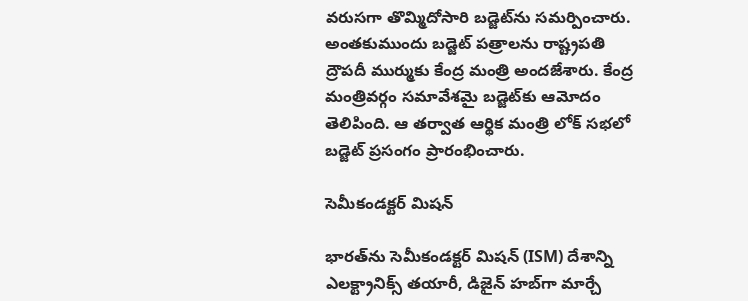వరుసగా తొమ్మిదోసారి బడ్జెట్‌ను సమర్పించారు. అంతకుముందు బడ్జెట్‌ పత్రాలను రాష్ట్రపతి ద్రౌపదీ ముర్ముకు కేంద్ర మంత్రి అందజేశారు. కేంద్ర మంత్రివర్గం సమావేశమై బడ్జెట్‌కు ఆమోదం తెలిపింది. ఆ తర్వాత ఆర్థిక మంత్రి లోక్‌ సభలో బడ్జెట్‌ ప్రసంగం ప్రారంభించారు.

సెమీకండక్టర్‌ మిషన్‌

భారత్‌ను సెమీకండక్టర్ మిషన్ (ISM) దేశాన్ని ఎలక్ట్రానిక్స్ తయారీ, డిజైన్ హబ్‌గా మార్చే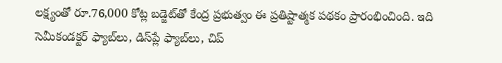లక్ష్యంతో రూ.76,000 కోట్ల బడ్జెట్‌తో కేంద్ర ప్రభుత్వం ఈ ప్రతిష్టాత్మక పథకం ప్రారంభించింది. ఇది సెమీకండక్టర్ ఫ్యాబ్‌లు, డిస్‌ప్లే ఫ్యాబ్‌లు, చిప్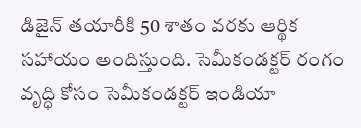డిజైన్ తయారీకి 50 శాతం వరకు ఆర్థిక సహాయం అందిస్తుంది. సెమీకండక్టర్ రంగం వృద్ధి కోసం సెమీకండక్టర్ ఇండియా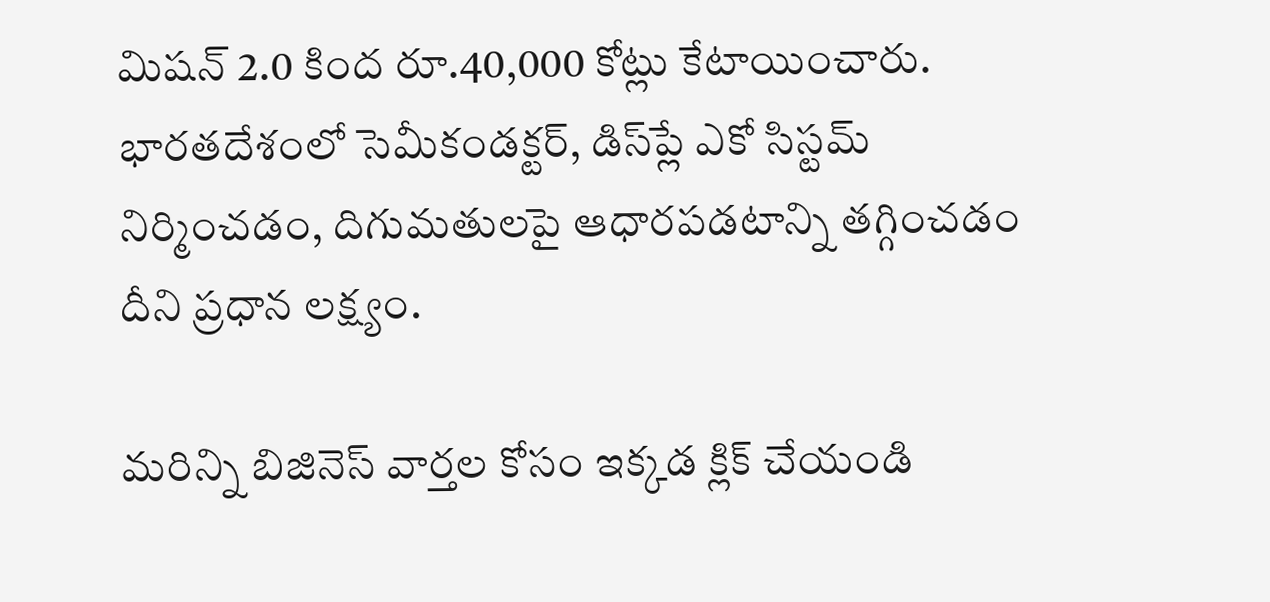మిషన్ 2.0 కింద రూ.40,000 కోట్లు కేటాయించారు. భారతదేశంలో సెమీకండక్టర్, డిస్‌ప్లే ఎకో సిస్టమ్‌ నిర్మించడం, దిగుమతులపై ఆధారపడటాన్ని తగ్గించడం దీని ప్రధాన లక్ష్యం.

మరిన్ని బిజినెస్‌ వార్తల కోసం ఇక్కడ క్లిక్‌ చేయండి